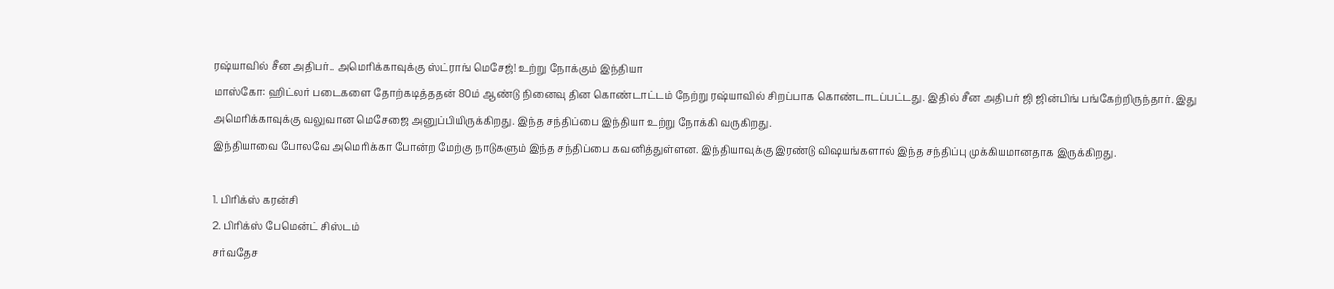ரஷ்யாவில் சீன அதிபர்.. அமெரிக்காவுக்கு ஸ்ட்ராங் மெசேஜ்! உற்று நோக்கும் இந்தியா
மாஸ்கோ: ஹிட்லர் படைகளை தோற்கடித்ததன் 80ம் ஆண்டு நினைவு தின கொண்டாட்டம் நேற்று ரஷ்யாவில் சிறப்பாக கொண்டாடப்பட்டது. இதில் சீன அதிபர் ஜி ஜின்பிங் பங்கேற்றிருந்தார். இது அமெரிக்காவுக்கு வலுவான மெசேஜை அனுப்பியிருக்கிறது. இந்த சந்திப்பை இந்தியா உற்று நோக்கி வருகிறது.
இந்தியாவை போலவே அமெரிக்கா போன்ற மேற்கு நாடுகளும் இந்த சந்திப்பை கவனித்துள்ளன. இந்தியாவுக்கு இரண்டு விஷயங்களால் இந்த சந்திப்பு முக்கியமானதாக இருக்கிறது.

1. பிரிக்ஸ் கரன்சி
2. பிரிக்ஸ் பேமென்ட் சிஸ்டம்
சர்வதேச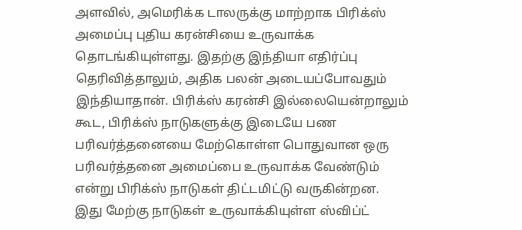அளவில், அமெரிக்க டாலருக்கு மாற்றாக பிரிக்ஸ் அமைப்பு புதிய கரன்சியை உருவாக்க தொடங்கியுள்ளது. இதற்கு இந்தியா எதிர்ப்பு தெரிவித்தாலும், அதிக பலன் அடையப்போவதும் இந்தியாதான். பிரிக்ஸ் கரன்சி இல்லையென்றாலும் கூட, பிரிக்ஸ் நாடுகளுக்கு இடையே பண பரிவர்த்தனையை மேற்கொள்ள பொதுவான ஒரு பரிவர்த்தனை அமைப்பை உருவாக்க வேண்டும் என்று பிரிக்ஸ் நாடுகள் திட்டமிட்டு வருகின்றன.
இது மேற்கு நாடுகள் உருவாக்கியுள்ள ஸ்விப்ட்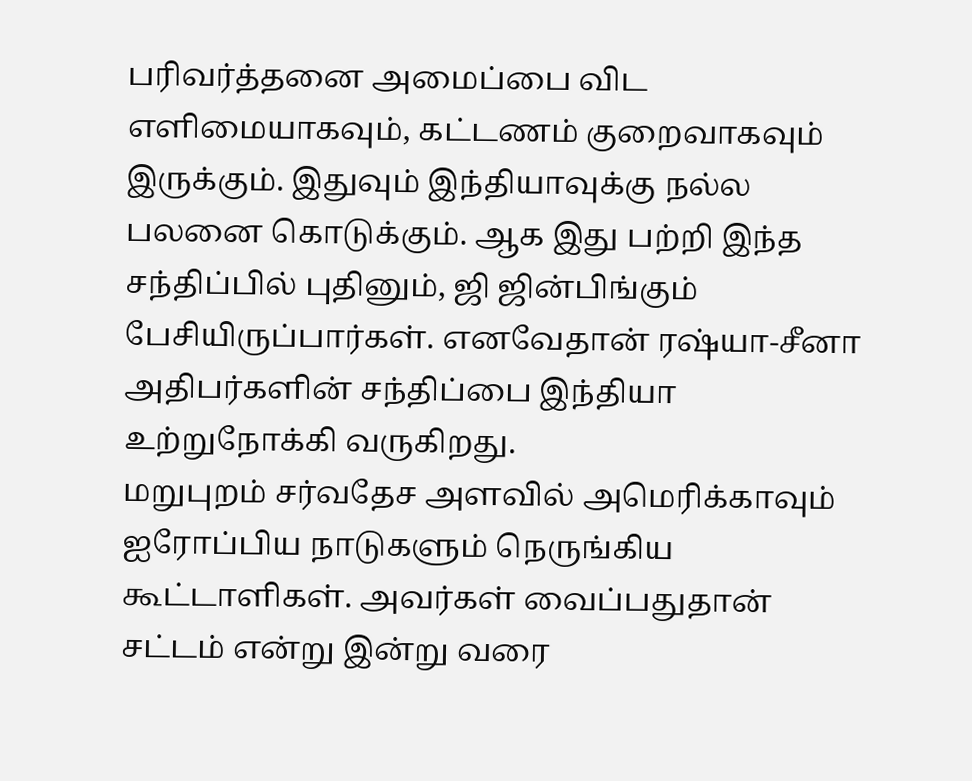பரிவர்த்தனை அமைப்பை விட எளிமையாகவும், கட்டணம் குறைவாகவும் இருக்கும். இதுவும் இந்தியாவுக்கு நல்ல பலனை கொடுக்கும். ஆக இது பற்றி இந்த சந்திப்பில் புதினும், ஜி ஜின்பிங்கும் பேசியிருப்பார்கள். எனவேதான் ரஷ்யா-சீனா அதிபர்களின் சந்திப்பை இந்தியா உற்றுநோக்கி வருகிறது.
மறுபுறம் சர்வதேச அளவில் அமெரிக்காவும் ஐரோப்பிய நாடுகளும் நெருங்கிய கூட்டாளிகள். அவர்கள் வைப்பதுதான் சட்டம் என்று இன்று வரை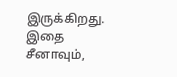இருக்கிறது. இதை சீனாவும்,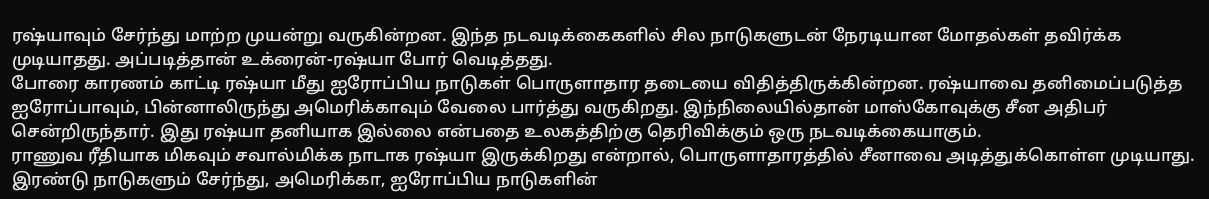ரஷ்யாவும் சேர்ந்து மாற்ற முயன்று வருகின்றன. இந்த நடவடிக்கைகளில் சில நாடுகளுடன் நேரடியான மோதல்கள் தவிர்க்க முடியாதது. அப்படித்தான் உக்ரைன்-ரஷ்யா போர் வெடித்தது.
போரை காரணம் காட்டி ரஷ்யா மீது ஐரோப்பிய நாடுகள் பொருளாதார தடையை விதித்திருக்கின்றன. ரஷ்யாவை தனிமைப்படுத்த ஐரோப்பாவும், பின்னாலிருந்து அமெரிக்காவும் வேலை பார்த்து வருகிறது. இந்நிலையில்தான் மாஸ்கோவுக்கு சீன அதிபர் சென்றிருந்தார். இது ரஷ்யா தனியாக இல்லை என்பதை உலகத்திற்கு தெரிவிக்கும் ஒரு நடவடிக்கையாகும்.
ராணுவ ரீதியாக மிகவும் சவால்மிக்க நாடாக ரஷ்யா இருக்கிறது என்றால், பொருளாதாரத்தில் சீனாவை அடித்துக்கொள்ள முடியாது. இரண்டு நாடுகளும் சேர்ந்து, அமெரிக்கா, ஐரோப்பிய நாடுகளின்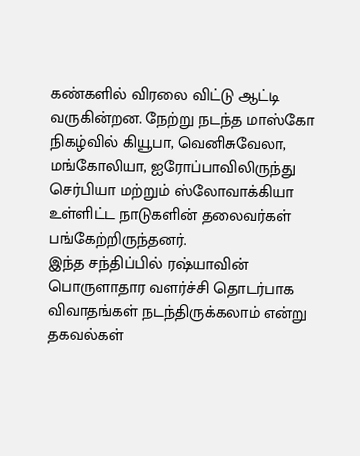கண்களில் விரலை விட்டு ஆட்டி வருகின்றன. நேற்று நடந்த மாஸ்கோ நிகழ்வில் கியூபா, வெனிசுவேலா, மங்கோலியா, ஐரோப்பாவிலிருந்து செர்பியா மற்றும் ஸ்லோவாக்கியா உள்ளிட்ட நாடுகளின் தலைவர்கள் பங்கேற்றிருந்தனர்.
இந்த சந்திப்பில் ரஷ்யாவின் பொருளாதார வளர்ச்சி தொடர்பாக விவாதங்கள் நடந்திருக்கலாம் என்று தகவல்கள்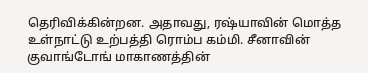தெரிவிக்கின்றன. அதாவது, ரஷ்யாவின் மொத்த உள்நாட்டு உற்பத்தி ரொம்ப கம்மி. சீனாவின் குவாங்டோங் மாகாணத்தின்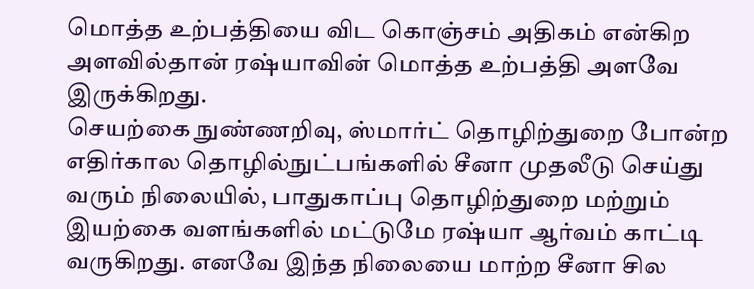மொத்த உற்பத்தியை விட கொஞ்சம் அதிகம் என்கிற அளவில்தான் ரஷ்யாவின் மொத்த உற்பத்தி அளவே இருக்கிறது.
செயற்கை நுண்ணறிவு, ஸ்மார்ட் தொழிற்துறை போன்ற எதிர்கால தொழில்நுட்பங்களில் சீனா முதலீடு செய்து வரும் நிலையில், பாதுகாப்பு தொழிற்துறை மற்றும் இயற்கை வளங்களில் மட்டுமே ரஷ்யா ஆர்வம் காட்டி வருகிறது. எனவே இந்த நிலையை மாற்ற சீனா சில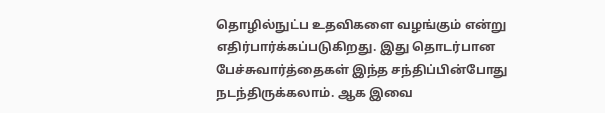தொழில்நுட்ப உதவிகளை வழங்கும் என்று எதிர்பார்க்கப்படுகிறது. இது தொடர்பான பேச்சுவார்த்தைகள் இந்த சந்திப்பின்போது நடந்திருக்கலாம். ஆக இவை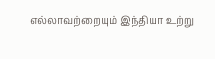எல்லாவற்றையும் இந்தியா உற்று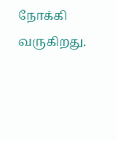நோக்கி வருகிறது.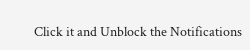Click it and Unblock the Notifications